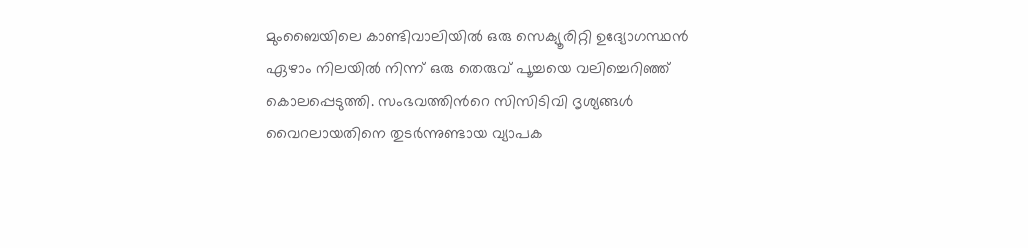മുംബൈയിലെ കാണ്ടിവാലിയിൽ ഒരു സെക്യൂരിറ്റി ഉദ്യോഗസ്ഥൻ ഏഴാം നിലയിൽ നിന്ന് ഒരു തെരുവ് പൂച്ചയെ വലിച്ചെറിഞ്ഞ് കൊലപ്പെടുത്തി. സംഭവത്തിന്‍റെ സിസിടിവി ദൃശ്യങ്ങൾ വൈറലായതിനെ തുടർന്നുണ്ടായ വ്യാപക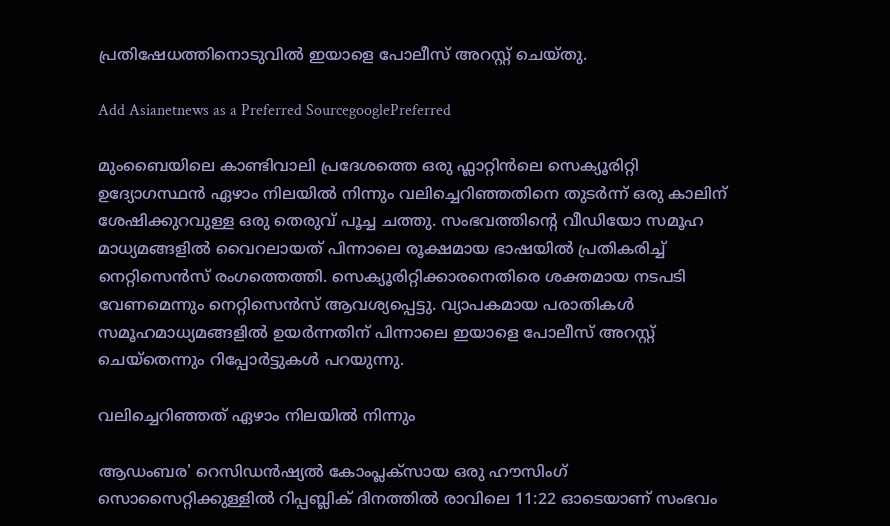പ്രതിഷേധത്തിനൊടുവിൽ ഇയാളെ പോലീസ് അറസ്റ്റ് ചെയ്തു.

Add Asianetnews as a Preferred SourcegooglePreferred

മുംബൈയിലെ കാണ്ടിവാലി പ്രദേശത്തെ ഒരു ഫ്ലാറ്റിന്‍ലെ സെക്യൂരിറ്റി ഉദ്യോഗസ്ഥൻ ഏഴാം നിലയിൽ നിന്നും വലിച്ചെറിഞ്ഞതിനെ തുടർന്ന് ഒരു കാലിന് ശേഷിക്കുറവുള്ള ഒരു തെരുവ് പൂച്ച ചത്തു. സംഭവത്തിന്‍റെ വീഡിയോ സമൂഹ മാധ്യമങ്ങളിൽ വൈറലായത് പിന്നാലെ രൂക്ഷമായ ഭാഷയിൽ പ്രതികരിച്ച് നെറ്റിസെന്‍സ് രംഗത്തെത്തി. സെക്യൂരിറ്റിക്കാരനെതിരെ ശക്തമായ നടപടി വേണമെന്നും നെറ്റിസെന്‍സ് ആവശ്യപ്പെട്ടു. വ്യാപകമായ പരാതികൾ സമൂഹമാധ്യമങ്ങളിൽ ഉയ‍ർന്നതിന് പിന്നാലെ ഇയാളെ പോലീസ് അറസ്റ്റ് ചെയ്തെന്നും റിപ്പോർട്ടുകൾ പറയുന്നു.

വലിച്ചെറിഞ്ഞത് ഏഴാം നിലയിൽ നിന്നും

ആഡംബര' റെസിഡൻഷ്യൽ കോംപ്ലക്സായ ഒരു ഹൗസിംഗ് സൊസൈറ്റിക്കുള്ളിൽ റിപ്പബ്ലിക് ദിനത്തിൽ രാവിലെ 11:22 ഓടെയാണ് സംഭവം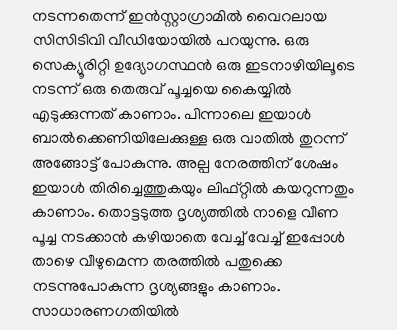നടന്നതെന്ന് ഇന്‍സ്റ്റാഗ്രാമിൽ വൈറലായ സിസിടിവി വീഡിയോയിൽ പറയുന്നു. ഒരു സെക്യൂരിറ്റി ഉദ്യോഗസ്ഥൻ ഒരു ഇടനാഴിയിലൂടെ നടന്ന് ഒരു തെരുവ് പൂച്ചയെ കൈയ്യിൽ എടുക്കുന്നത് കാണാം. പിന്നാലെ ഇയാൾ ബാൽക്കെണിയിലേക്കുള്ള ഒരു വാതിൽ തുറന്ന് അങ്ങോട്ട് പോകുന്നു. അല്പ നേരത്തിന് ശേഷം ഇയാൾ തിരിച്ചെത്തുകയും ലിഫ്റ്റിൽ കയറുന്നതും കാണാം. തൊട്ടടുത്ത ദൃശ്യത്തിൽ നാളെ വീണ പൂച്ച നടക്കാൻ കഴിയാതെ വേച്ച് വേച്ച് ഇപ്പോൾ താഴെ വീഴുമെന്ന തരത്തിൽ പതുക്കെ നടന്നുപോകുന്ന ദൃശ്യങ്ങളും കാണാം. സാധാരണഗതിയിൽ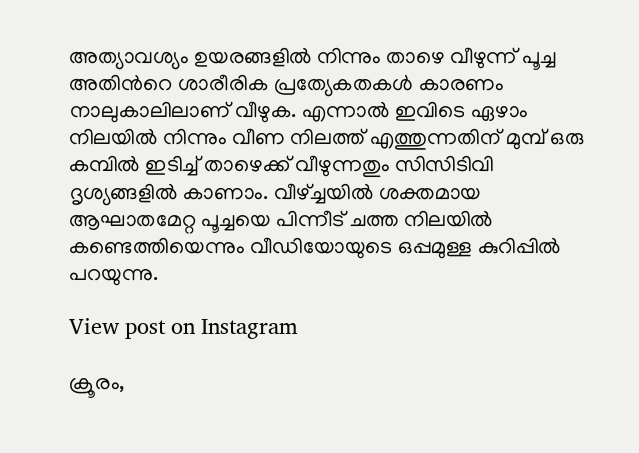അത്യാവശ്യം ഉയരങ്ങളിൽ നിന്നും താഴെ വീഴുന്ന് പൂച്ച അതിന്‍റെ ശാരീരിക പ്രത്യേകതകൾ കാരണം നാലുകാലിലാണ് വീഴുക. എന്നാൽ ഇവിടെ ഏഴാം നിലയിൽ നിന്നും വീണ നിലത്ത് എത്തുന്നതിന് മുമ്പ് ഒരു കമ്പിൽ ഇടിച്ച് താഴെക്ക് വീഴുന്നതും സിസിടിവി ദൃശ്യങ്ങളിൽ കാണാം. വീഴ്ച്ചയിൽ ശക്തമായ ആഘാതമേറ്റ പൂച്ചയെ പിന്നീട് ചത്ത നിലയിൽ കണ്ടെത്തിയെന്നും വീഡിയോയുടെ ഒപ്പമുള്ള കുറിപ്പിൽ പറയുന്നു.

View post on Instagram

ക്രൂരം,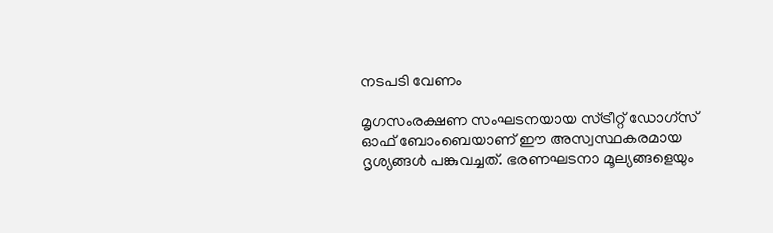നടപടി വേണം

മൃഗസംരക്ഷണ സംഘടനയായ സ്ട്രീറ്റ് ഡോഗ്സ് ഓഫ് ബോംബെയാണ് ഈ അസ്വസ്ഥകരമായ ദൃശ്യങ്ങൾ പങ്കുവച്ചത്. ഭരണഘടനാ മൂല്യങ്ങളെയും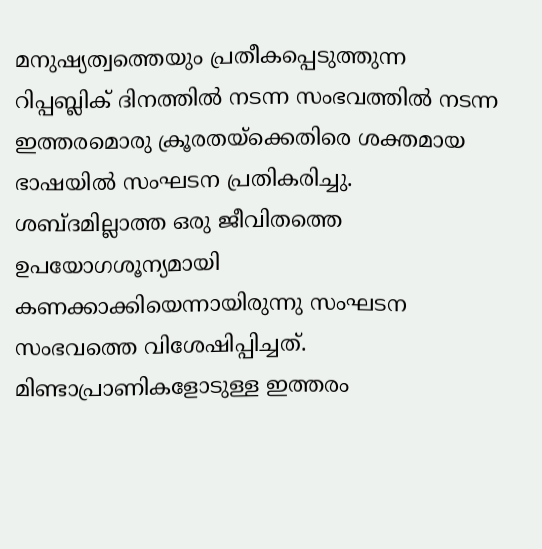മനുഷ്യത്വത്തെയും പ്രതീകപ്പെടുത്തുന്ന റിപ്പബ്ലിക് ദിനത്തിൽ നടന്ന സംഭവത്തിൽ നടന്ന ഇത്തരമൊരു ക്രൂരതയ്ക്കെതിരെ ശക്തമായ ഭാഷയിൽ സംഘടന പ്രതികരിച്ചു. ശബ്ദമില്ലാത്ത ഒരു ജീവിതത്തെ ഉപയോഗശൂന്യമായി കണക്കാക്കിയെന്നായിരുന്നു സംഘടന സംഭവത്തെ വിശേഷിപ്പിച്ചത്. മിണ്ടാപ്രാണികളോടുള്ള ഇത്തരം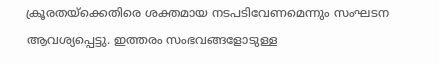ക്രൂരതയ്ക്കെതിരെ ശക്തമായ നടപടിവേണമെന്നും സംഘടന ആവശ്യപ്പെട്ടു. ഇത്തരം സംഭവങ്ങളോടുള്ള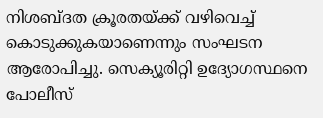നിശബ്ദത ക്രൂരതയ്ക്ക് വഴിവെച്ച് കൊടുക്കുകയാണെന്നും സംഘടന ആരോപിച്ചു. സെക്യൂരിറ്റി ഉദ്യോഗസ്ഥനെ പോലീസ്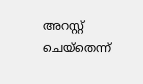അറസ്റ്റ് ചെയ്തെന്ന്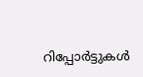റിപ്പോര്‍ട്ടുകൾ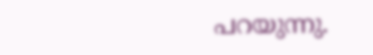പറയുന്നു.